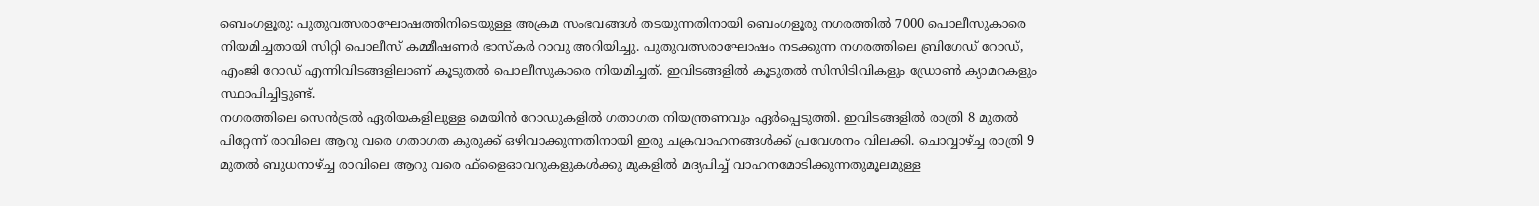ബെംഗളൂരു: പുതുവത്സരാഘോഷത്തിനിടെയുള്ള അക്രമ സംഭവങ്ങൾ തടയുന്നതിനായി ബെംഗളൂരു നഗരത്തിൽ 7000 പൊലീസുകാരെ നിയമിച്ചതായി സിറ്റി പൊലീസ് കമ്മീഷണർ ഭാസ്കർ റാവു അറിയിച്ചു. പുതുവത്സരാഘോഷം നടക്കുന്ന നഗരത്തിലെ ബ്രിഗേഡ് റോഡ്, എംജി റോഡ് എന്നിവിടങ്ങളിലാണ് കൂടുതൽ പൊലീസുകാരെ നിയമിച്ചത്. ഇവിടങ്ങളിൽ കൂടുതൽ സിസിടിവികളും ഡ്രോൺ ക്യാമറകളും സ്ഥാപിച്ചിട്ടുണ്ട്.
നഗരത്തിലെ സെൻട്രൽ ഏരിയകളിലുള്ള മെയിൻ റോഡുകളിൽ ഗതാഗത നിയന്ത്രണവും ഏർപ്പെടുത്തി. ഇവിടങ്ങളിൽ രാത്രി 8 മുതൽ പിറ്റേന്ന് രാവിലെ ആറു വരെ ഗതാഗത കുരുക്ക് ഒഴിവാക്കുന്നതിനായി ഇരു ചക്രവാഹനങ്ങൾക്ക് പ്രവേശനം വിലക്കി. ചൊവ്വാഴ്ച്ച രാത്രി 9 മുതൽ ബുധനാഴ്ച്ച രാവിലെ ആറു വരെ ഫ്ളൈഓവറുകളുകൾക്കു മുകളിൽ മദ്യപിച്ച് വാഹനമോടിക്കുന്നതുമൂലമുള്ള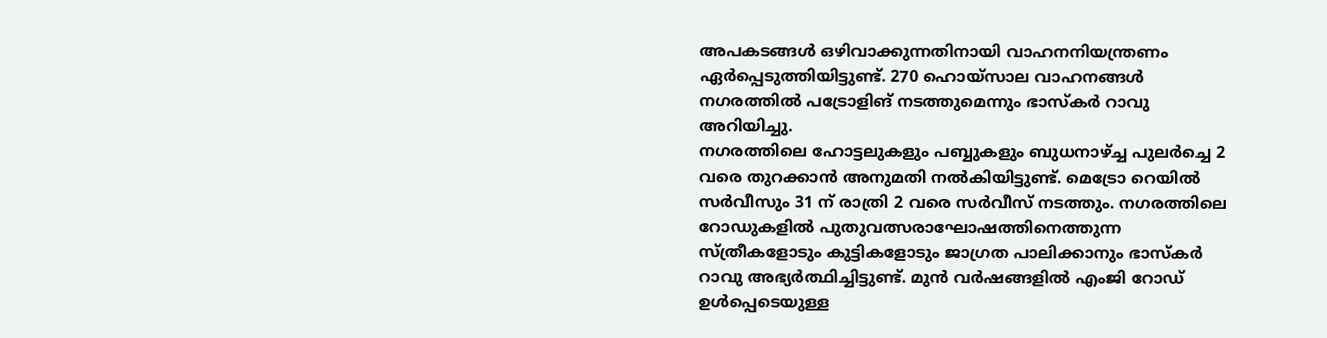അപകടങ്ങൾ ഒഴിവാക്കുന്നതിനായി വാഹനനിയന്ത്രണം ഏർപ്പെടുത്തിയിട്ടുണ്ട്. 270 ഹൊയ്സാല വാഹനങ്ങൾ നഗരത്തിൽ പട്രോളിങ് നടത്തുമെന്നും ഭാസ്കർ റാവു അറിയിച്ചു.
നഗരത്തിലെ ഹോട്ടലുകളും പബ്ബുകളും ബുധനാഴ്ച്ച പുലർച്ചെ 2 വരെ തുറക്കാൻ അനുമതി നൽകിയിട്ടുണ്ട്. മെട്രോ റെയിൽ സർവീസും 31 ന് രാത്രി 2 വരെ സർവീസ് നടത്തും. നഗരത്തിലെ റോഡുകളിൽ പുതുവത്സരാഘോഷത്തിനെത്തുന്ന സ്ത്രീകളോടും കുട്ടികളോടും ജാഗ്രത പാലിക്കാനും ഭാസ്കർ റാവു അഭ്യർത്ഥിച്ചിട്ടുണ്ട്. മുൻ വർഷങ്ങളിൽ എംജി റോഡ് ഉൾപ്പെടെയുള്ള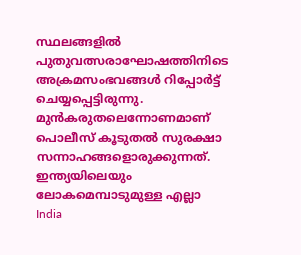സ്ഥലങ്ങളിൽ പുതുവത്സരാഘോഷത്തിനിടെ അക്രമസംഭവങ്ങൾ റിപ്പോർട്ട് ചെയ്യപ്പെട്ടിരുന്നു. മുൻകരുതലെന്നോണമാണ് പൊലീസ് കൂടുതൽ സുരക്ഷാ സന്നാഹങ്ങളൊരുക്കുന്നത്.
ഇന്ത്യയിലെയും ലോകമെമ്പാടുമുള്ള എല്ലാ India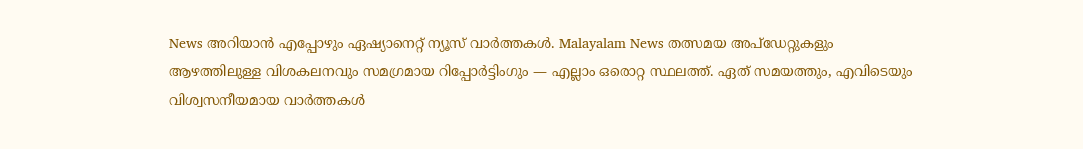News അറിയാൻ എപ്പോഴും ഏഷ്യാനെറ്റ് ന്യൂസ് വാർത്തകൾ. Malayalam News തത്സമയ അപ്ഡേറ്റുകളും ആഴത്തിലുള്ള വിശകലനവും സമഗ്രമായ റിപ്പോർട്ടിംഗും — എല്ലാം ഒരൊറ്റ സ്ഥലത്ത്. ഏത് സമയത്തും, എവിടെയും വിശ്വസനീയമായ വാർത്തകൾ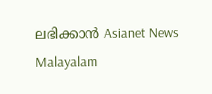ലഭിക്കാൻ Asianet News Malayalam